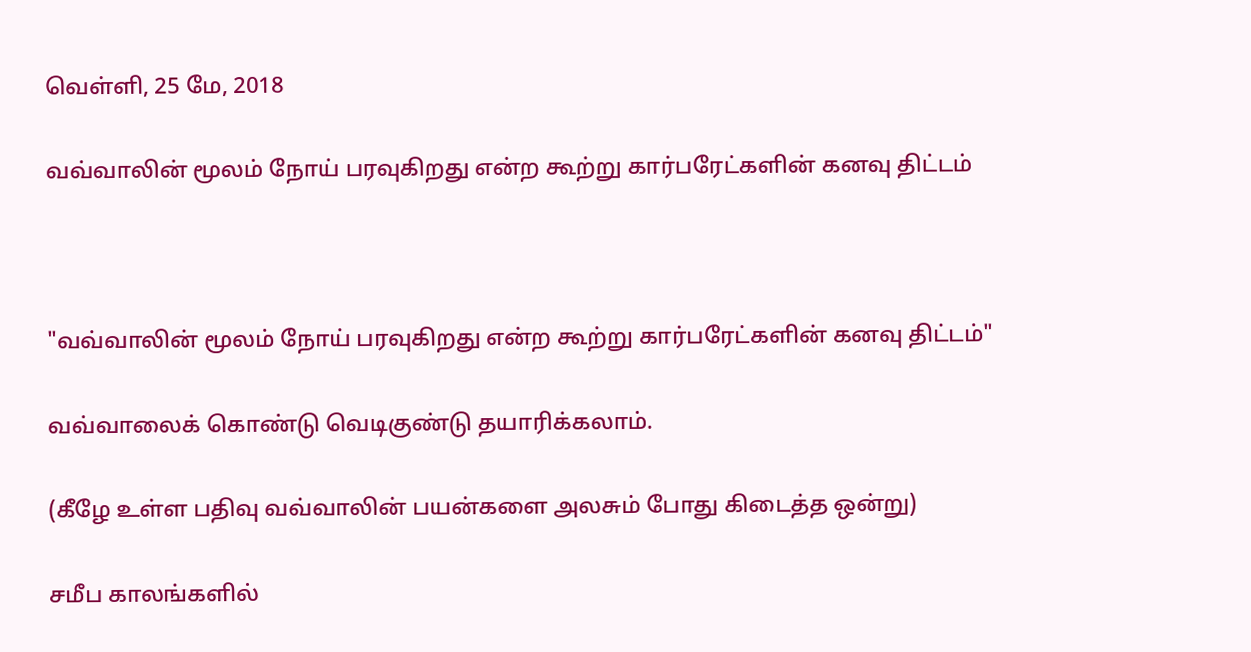வெள்ளி, 25 மே, 2018

வவ்வாலின் மூலம் நோய் பரவுகிறது என்ற கூற்று கார்பரேட்களின் கனவு திட்டம்



"வவ்வாலின் மூலம் நோய் பரவுகிறது என்ற கூற்று கார்பரேட்களின் கனவு திட்டம்"

வவ்வாலைக் கொண்டு வெடிகுண்டு தயாரிக்கலாம்.

(கீழே உள்ள பதிவு வவ்வாலின் பயன்களை அலசும் போது கிடைத்த ஒன்று)

சமீப காலங்களில்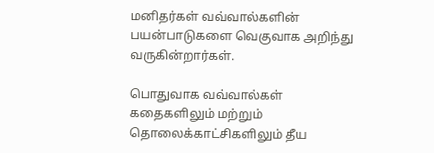மனிதர்கள் வவ்வால்களின் பயன்பாடுகளை வெகுவாக அறிந்து வருகின்றார்கள்.

பொதுவாக வவ்வால்கள் கதைகளிலும் மற்றும் தொலைக்காட்சிகளிலும் தீய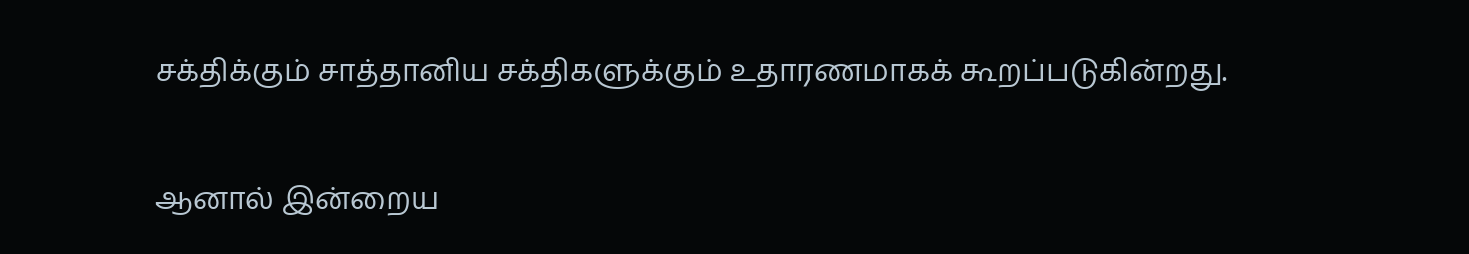சக்திக்கும் சாத்தானிய சக்திகளுக்கும் உதாரணமாகக் கூறப்படுகின்றது.

ஆனால் இன்றைய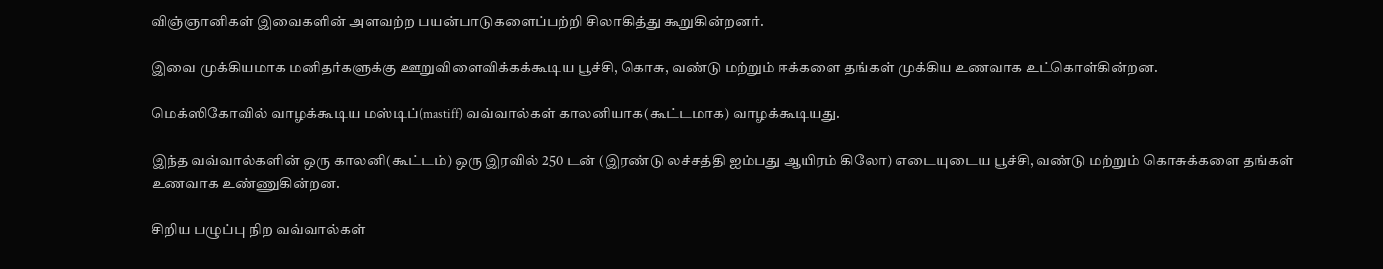விஞ்ஞானிகள் இவைகளின் அளவற்ற பயன்பாடுகளைப்பற்றி சிலாகித்து கூறுகின்றனர்.

இவை முக்கியமாக மனிதர்களுக்கு ஊறுவிளைவிக்கக்கூடிய பூச்சி, கொசு, வண்டு மற்றும் ஈக்களை தங்கள் முக்கிய உணவாக உட்கொள்கின்றன.

மெக்ஸிகோவில் வாழக்கூடிய மஸ்டிப்(mastiff) வவ்வால்கள் காலனியாக(கூட்டமாக) வாழக்கூடியது.

இந்த வவ்வால்களின் ஒரு காலனி(கூட்டம்) ஒரு இரவில் 250 டன் (இரண்டு லச்சத்தி ஐம்பது ஆயிரம் கிலோ) எடையுடைய பூச்சி, வண்டு மற்றும் கொசுக்களை தங்கள் உணவாக உண்ணுகின்றன.

சிறிய பழுப்பு நிற வவ்வால்கள்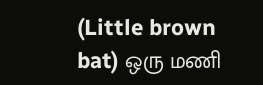(Little brown bat) ஒரு மணி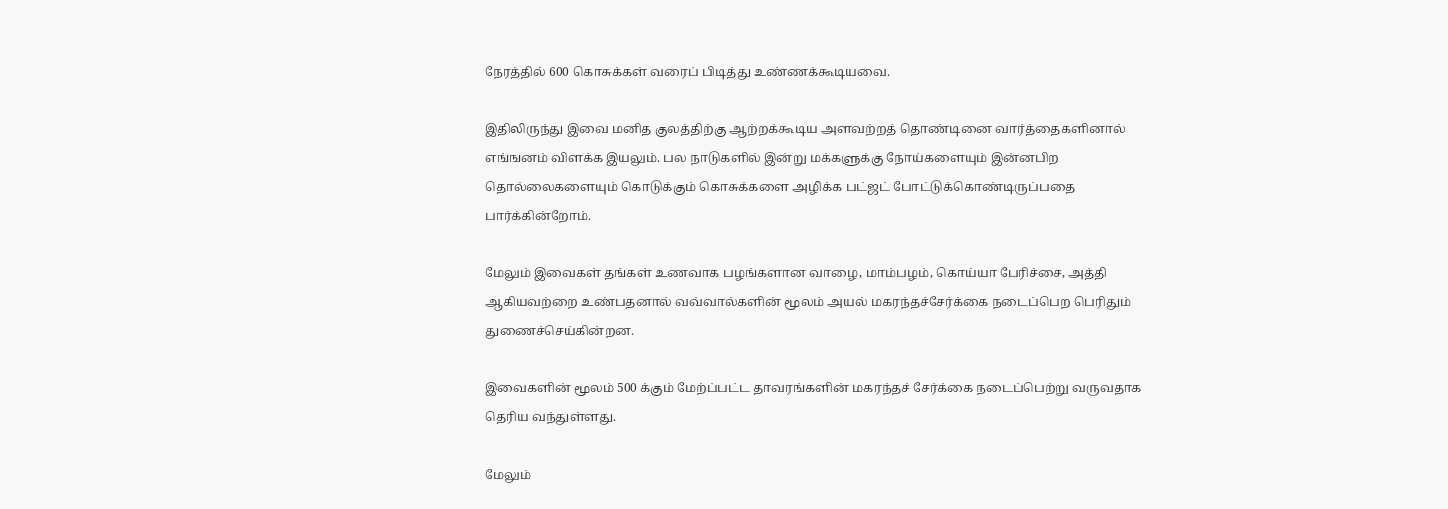நேரத்தில் 600 கொசுக்கள் வரைப் பிடித்து உண்ணக்கூடியவை.

இதிலிருந்து இவை மனித குலத்திற்கு ஆற்றக்கூடிய அளவற்றத் தொண்டினை வார்த்தைகளினால் எங்ஙனம் விளக்க இயலும். பல நாடுகளில் இன்று மக்களுக்கு நோய்களையும் இன்னபிற தொல்லைகளையும் கொடுக்கும் கொசுக்களை அழிக்க பட்ஜட் போட்டுக்கொண்டிருப்பதை பார்க்கின்றோம்.

மேலும் இவைகள் தங்கள் உணவாக பழங்களான வாழை, மாம்பழம், கொய்யா பேரிச்சை, அத்தி ஆகியவற்றை உண்பதனால் வவ்வால்களின் மூலம் அயல் மகரந்தச்சேர்க்கை நடைப்பெற பெரிதும் துணைச்செய்கின்றன.

இவைகளின் மூலம் 500 க்கும் மேற்ப்பட்ட தாவரங்களின் மகரந்தச் சேர்க்கை நடைப்பெற்று வருவதாக தெரிய வந்துள்ளது.

மேலும்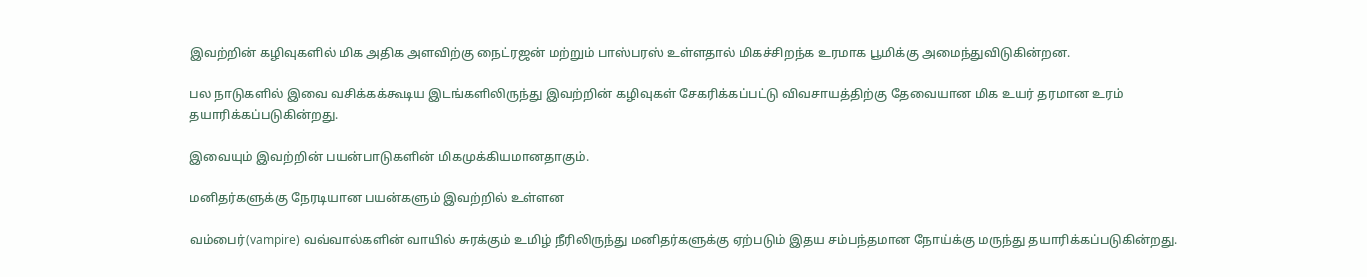இவற்றின் கழிவுகளில் மிக அதிக அளவிற்கு நைட்ரஜன் மற்றும் பாஸ்பரஸ் உள்ளதால் மிகச்சிறந்க உரமாக பூமிக்கு அமைந்துவிடுகின்றன.

பல நாடுகளில் இவை வசிக்கக்கூடிய இடங்களிலிருந்து இவற்றின் கழிவுகள் சேகரிக்கப்பட்டு விவசாயத்திற்கு தேவையான மிக உயர் தரமான உரம் தயாரிக்கப்படுகின்றது.

இவையும் இவற்றின் பயன்பாடுகளின் மிகமுக்கியமானதாகும்.

மனிதர்களுக்கு நேரடியான பயன்களும் இவற்றில் உள்ளன

வம்பைர்(vampire) வவ்வால்களின் வாயில் சுரக்கும் உமிழ் நீரிலிருந்து மனிதர்களுக்கு ஏற்படும் இதய சம்பந்தமான நோய்க்கு மருந்து தயாரிக்கப்படுகின்றது.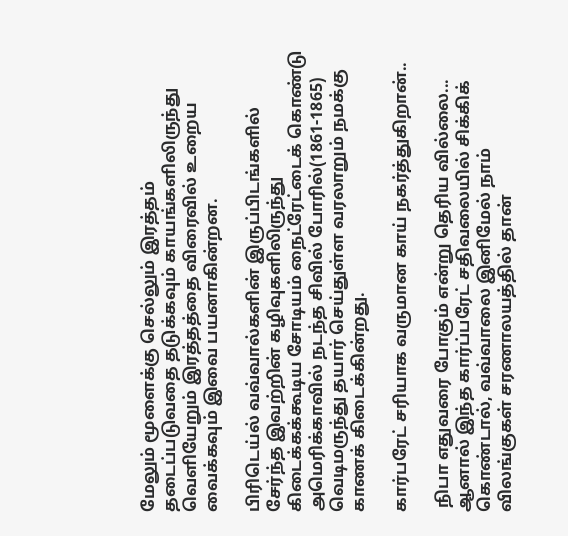மேலும் மூளைக்கு செல்லும் இரத்தம் தடைப்படுவதை தடுக்கவும் காயங்களிலிருந்து வெளியேறும் இரத்தத்தை விரைவில் உறைய வைக்கவும் இவை பயனாகின்றன.

பிரிடெய்ல் வவ்வால்களின் இருப்பிடங்களில் சேர்ந்த இவற்றின் கழிவுகளிலிருந்து கிடைக்கக்கூடிய சோடியம் நைட்ரேட்டைக் கொண்டு அமெரிக்காவில் நடந்த சிவில் போரில்(1861-1865) வெடிமருந்து தயார் செய்துள்ள வரலாறும் நமக்கு காணக் கிடைக்கின்றது.

கார்பரேட் சரியாக வருமான காய் நகர்த்துகிறான்..

 நிபா எதுவரை போகும் என்று தெரிய வில்லை... ஆனால் இந்த கார்ப்பரேட் சதிவலையில் சிக்கிக் கொண்டால், வவ்வாலை இனிமேல் நாம் விலங்குகள் சரணாலயத்தில் தான்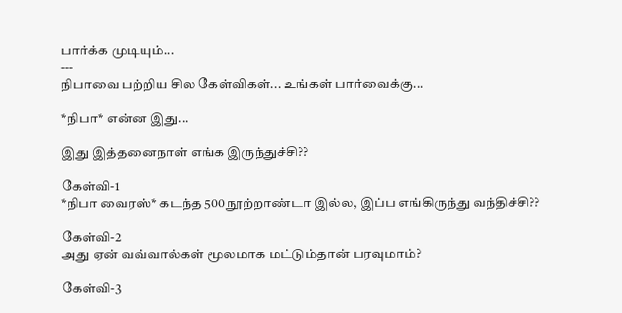பார்க்க முடியும்...
---
நிபாவை பற்றிய சில கேள்விகள்... உங்கள் பார்வைக்கு...

*நிபா* என்ன இது...

இது இத்தனைநாள் எங்க இருந்துச்சி??

கேள்வி-1
*நிபா வைரஸ்* கடந்த 500 நூற்றாண்டா இல்ல, இப்ப எங்கிருந்து வந்திச்சி??

கேள்வி-2
அது ஏன் வவ்வால்கள் மூலமாக மட்டும்தான் பரவுமாம்?

கேள்வி-3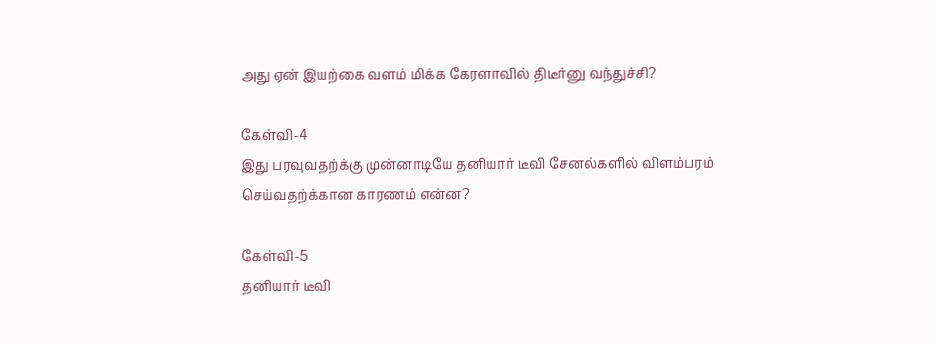அது ஏன் இயற்கை வளம் மிக்க கேரளாவில் திடீர்னு வந்துச்சி?

கேள்வி-4
இது பரவுவதற்க்கு முன்னாடியே தனியார் டீவி சேனல்களில் விளம்பரம் செய்வதற்க்கான காரணம் என்ன?

கேள்வி-5
தனியார் டீவி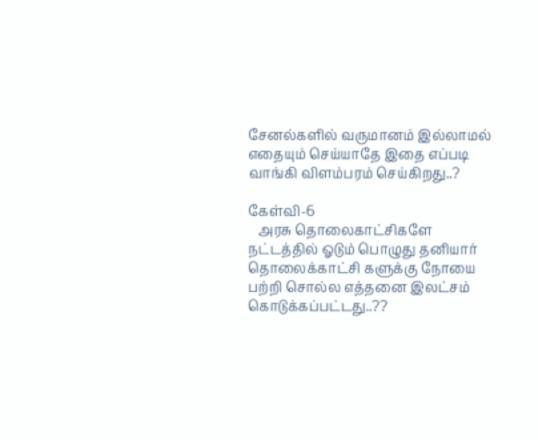சேனல்களில் வருமானம் இல்லாமல் எதையும் செய்யாதே இதை எப்படி வாங்கி விளம்பரம் செய்கிறது..?

கேள்வி-6
   அரசு தொலைகாட்சிகளே நட்டத்தில் ஓடும் பொழுது தனியார் தொலைக்காட்சி களுக்கு நோயை பற்றி சொல்ல எத்தனை இலட்சம் கொடுக்கப்பட்டது..??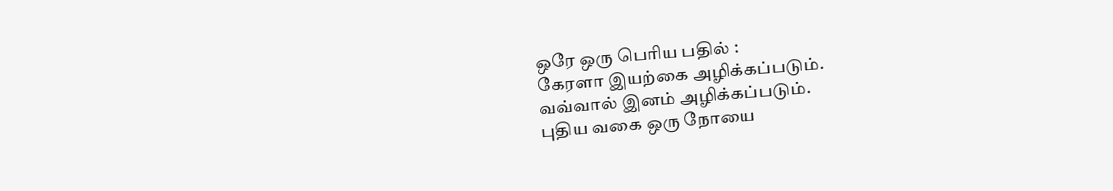ஒரே ஒரு பெரிய பதில் :
கேரளா இயற்கை அழிக்கப்படும்.
வவ்வால் இனம் அழிக்கப்படும்.
புதிய வகை ஒரு நோயை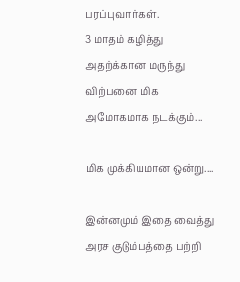பரப்புவார்கள்.
3 மாதம் கழித்து அதற்க்கான மருந்து விற்பனை மிக அமோகமாக நடக்கும்...

மிக முக்கியமான ஒன்று....

இன்னமும் இதை வைத்து அரச குடும்பத்தை பற்றி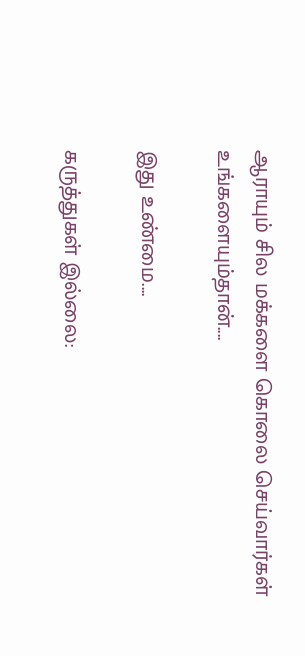ஆராயும் சில மக்களை கொலை செய்வார்கள் உங்களையும்தான்....

இது உண்மை....

கருத்துகள் இல்லை: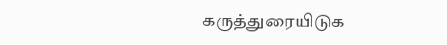கருத்துரையிடுக